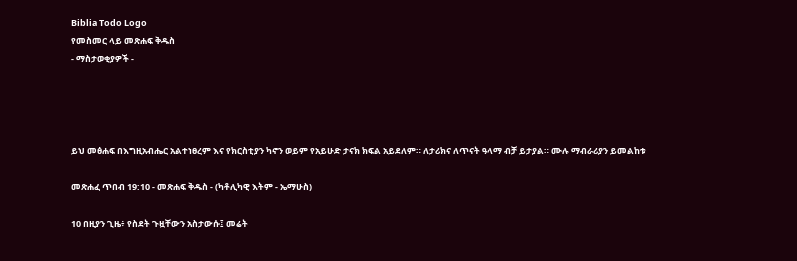Biblia Todo Logo
የመስመር ላይ መጽሐፍ ቅዱስ
- ማስታወቂያዎች -




ይህ መፅሐፍ በእግዚአብሔር አልተነፀረም እና የክርስቲያን ካኖን ወይም የአይሁድ ታናክ ክፍል አይደለም። ለታሪክና ለጥናት ዓላማ ብቻ ይታያል። ሙሉ ማብራሪያን ይመልከቱ

መጽሐፈ ጥበብ 19:10 - መጽሐፍ ቅዱስ - (ካቶሊካዊ እትም - ኤማሁስ)

10 በዚያን ጊዜ፥ የስደት ጉዟቸውን አስታውሱ፤ መሬት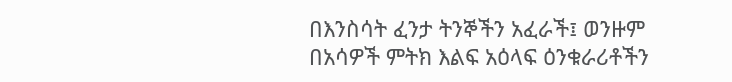በእንስሳት ፈንታ ትንኞችን አፈራች፤ ወንዙም በአሳዎች ምትክ እልፍ አዕላፍ ዕንቁራሪቶችን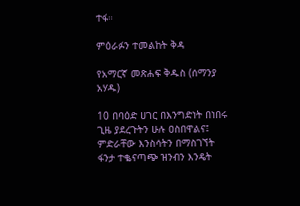ተፋ።

ምዕራፉን ተመልከት ቅዳ

የአማርኛ መጽሐፍ ቅዱስ (ሰማንያ አሃዱ)

10 በባዕድ ሀገር በእንግድነት በነበሩ ጊዜ ያደረጉትን ሁሉ ዐስበዋልና፤ ምድራቸው እንስሳትን በማስገኘት ፋንታ ተቈናጣጭ ዝንብን እንዴት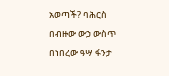አወጣች? ባሕርስ በብዙው ውኃ ውስጥ በነበረው ዓሣ ፋንታ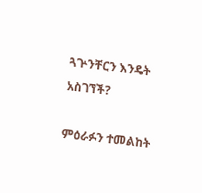ጓጕንቸርን እንዴት አስገኘች?

ምዕራፉን ተመልከት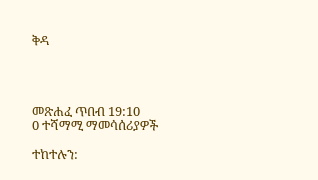ቅዳ




መጽሐፈ ጥበብ 19:10
0 ተሻማሚ ማመሳሰሪያዎች

ተከተሉን: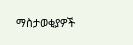ማስታወቂያዎች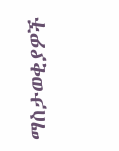ማስታወቂያዎች